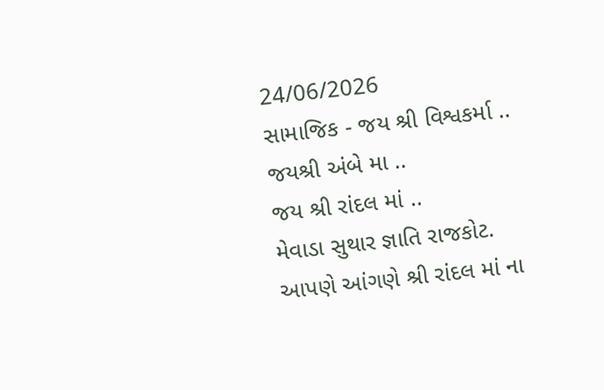24/06/2026
સામાજિક - જય શ્રી વિશ્વકર્મા ..
જયશ્રી અંબે મા ..
જય શ્રી રાંદલ માં ..
મેવાડા સુથાર જ્ઞાતિ રાજકોટ.
આપણે આંગણે શ્રી રાંદલ માં ના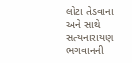લોટા તેડવાના અને સાથે સત્યનારાયણ ભગવાનની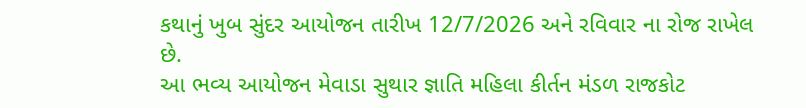કથાનું ખુબ સુંદર આયોજન તારીખ 12/7/2026 અને રવિવાર ના રોજ રાખેલ છે.
આ ભવ્ય આયોજન મેવાડા સુથાર જ્ઞાતિ મહિલા કીર્તન મંડળ રાજકોટ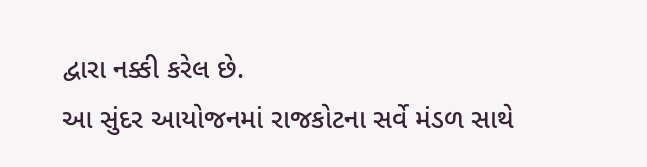દ્વારા નક્કી કરેલ છે.
આ સુંદર આયોજનમાં રાજકોટના સર્વે મંડળ સાથે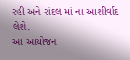રહી અને રાંદલ માં ના આશીર્વાદ લેશે.
આ આયોજન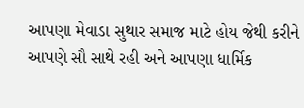આપણા મેવાડા સુથાર સમાજ માટે હોય જેથી કરીને આપણે સૌ સાથે રહી અને આપણા ધાર્મિક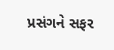પ્રસંગને સફર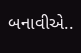બનાવીએ..